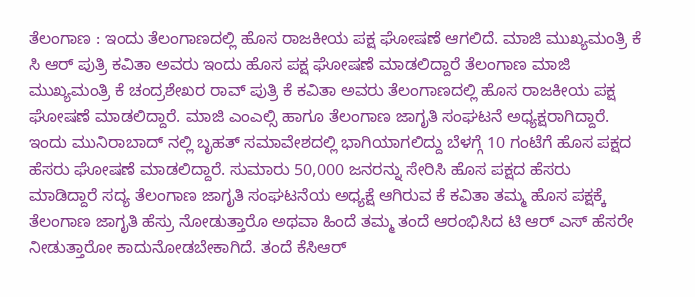ತೆಲಂಗಾಣ : ಇಂದು ತೆಲಂಗಾಣದಲ್ಲಿ ಹೊಸ ರಾಜಕೀಯ ಪಕ್ಷ ಘೋಷಣೆ ಆಗಲಿದೆ. ಮಾಜಿ ಮುಖ್ಯಮಂತ್ರಿ ಕೆ ಸಿ ಆರ್ ಪುತ್ರಿ ಕವಿತಾ ಅವರು ಇಂದು ಹೊಸ ಪಕ್ಷ ಘೋಷಣೆ ಮಾಡಲಿದ್ದಾರೆ ತೆಲಂಗಾಣ ಮಾಜಿ ಮುಖ್ಯಮಂತ್ರಿ ಕೆ ಚಂದ್ರಶೇಖರ ರಾವ್ ಪುತ್ರಿ ಕೆ ಕವಿತಾ ಅವರು ತೆಲಂಗಾಣದಲ್ಲಿ ಹೊಸ ರಾಜಕೀಯ ಪಕ್ಷ ಘೋಷಣೆ ಮಾಡಲಿದ್ದಾರೆ. ಮಾಜಿ ಎಂಎಲ್ಸಿ ಹಾಗೂ ತೆಲಂಗಾಣ ಜಾಗೃತಿ ಸಂಘಟನೆ ಅಧ್ಯಕ್ಷರಾಗಿದ್ದಾರೆ.
ಇಂದು ಮುನಿರಾಬಾದ್ ನಲ್ಲಿ ಬೃಹತ್ ಸಮಾವೇಶದಲ್ಲಿ ಭಾಗಿಯಾಗಲಿದ್ದು ಬೆಳಗ್ಗೆ 10 ಗಂಟೆಗೆ ಹೊಸ ಪಕ್ಷದ ಹೆಸರು ಘೋಷಣೆ ಮಾಡಲಿದ್ದಾರೆ. ಸುಮಾರು 50,000 ಜನರನ್ನು ಸೇರಿಸಿ ಹೊಸ ಪಕ್ಷದ ಹೆಸರು ಮಾಡಿದ್ದಾರೆ ಸದ್ಯ ತೆಲಂಗಾಣ ಜಾಗೃತಿ ಸಂಘಟನೆಯ ಅಧ್ಯಕ್ಷೆ ಆಗಿರುವ ಕೆ ಕವಿತಾ ತಮ್ಮ ಹೊಸ ಪಕ್ಷಕ್ಕೆ ತೆಲಂಗಾಣ ಜಾಗೃತಿ ಹೆಸ್ರು ನೋಡುತ್ತಾರೊ ಅಥವಾ ಹಿಂದೆ ತಮ್ಮ ತಂದೆ ಆರಂಭಿಸಿದ ಟಿ ಆರ್ ಎಸ್ ಹೆಸರೇ ನೀಡುತ್ತಾರೋ ಕಾದುನೋಡಬೇಕಾಗಿದೆ. ತಂದೆ ಕೆಸಿಆರ್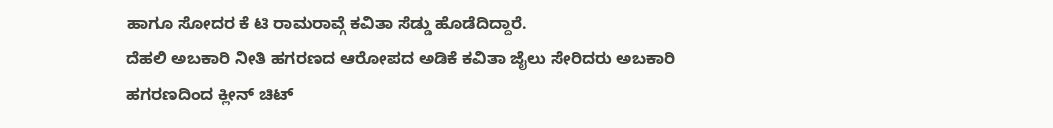ಹಾಗೂ ಸೋದರ ಕೆ ಟಿ ರಾಮರಾವ್ಗೆ ಕವಿತಾ ಸೆಡ್ಡು ಹೊಡೆದಿದ್ದಾರೆ.
ದೆಹಲಿ ಅಬಕಾರಿ ನೀತಿ ಹಗರಣದ ಆರೋಪದ ಅಡಿಕೆ ಕವಿತಾ ಜೈಲು ಸೇರಿದರು ಅಬಕಾರಿ ಹಗರಣದಿಂದ ಕ್ಲೀನ್ ಚಿಟ್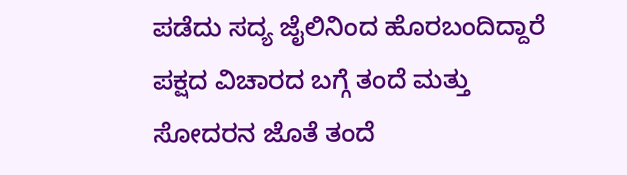ಪಡೆದು ಸದ್ಯ ಜೈಲಿನಿಂದ ಹೊರಬಂದಿದ್ದಾರೆ ಪಕ್ಷದ ವಿಚಾರದ ಬಗ್ಗೆ ತಂದೆ ಮತ್ತು ಸೋದರನ ಜೊತೆ ತಂದೆ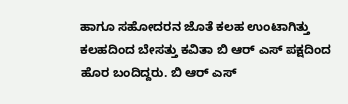ಹಾಗೂ ಸಹೋದರನ ಜೊತೆ ಕಲಹ ಉಂಟಾಗಿತ್ತು ಕಲಹದಿಂದ ಬೇಸತ್ತು ಕವಿತಾ ಬಿ ಆರ್ ಎಸ್ ಪಕ್ಷದಿಂದ ಹೊರ ಬಂದಿದ್ದರು. ಬಿ ಆರ್ ಎಸ್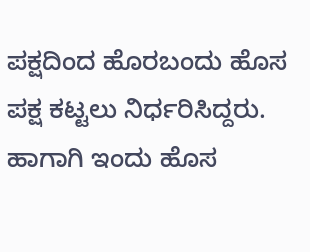ಪಕ್ಷದಿಂದ ಹೊರಬಂದು ಹೊಸ ಪಕ್ಷ ಕಟ್ಟಲು ನಿರ್ಧರಿಸಿದ್ದರು. ಹಾಗಾಗಿ ಇಂದು ಹೊಸ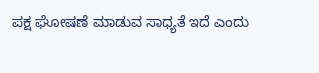ಪಕ್ಷ ಘೋಷಣೆ ಮಾಡುವ ಸಾಧ್ಯತೆ ಇದೆ ಎಂದು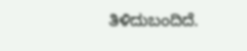ತಿಳಿದುಬಂದಿದೆ.